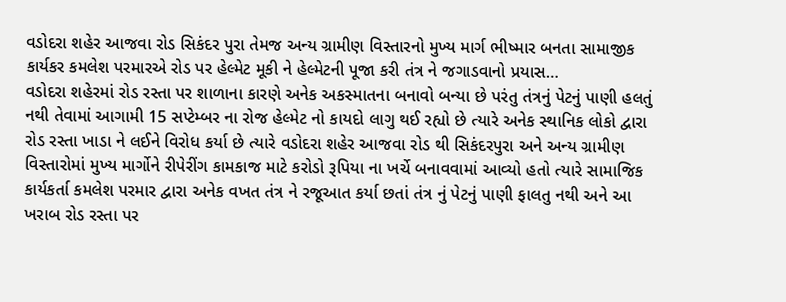વડોદરા શહેર આજવા રોડ સિકંદર પુરા તેમજ અન્ય ગ્રામીણ વિસ્તારનો મુખ્ય માર્ગ ભીષ્માર બનતા સામાજીક કાર્યકર કમલેશ પરમારએ રોડ પર હેલ્મેટ મૂકી ને હેલ્મેટની પૂજા કરી તંત્ર ને જગાડવાનો પ્રયાસ…
વડોદરા શહેરમાં રોડ રસ્તા પર શાળાના કારણે અનેક અકસ્માતના બનાવો બન્યા છે પરંતુ તંત્રનું પેટનું પાણી હલતું નથી તેવામાં આગામી 15 સપ્ટેમ્બર ના રોજ હેલ્મેટ નો કાયદો લાગુ થઈ રહ્યો છે ત્યારે અનેક સ્થાનિક લોકો દ્વારા રોડ રસ્તા ખાડા ને લઈને વિરોધ કર્યા છે ત્યારે વડોદરા શહેર આજવા રોડ થી સિકંદરપુરા અને અન્ય ગ્રામીણ વિસ્તારોમાં મુખ્ય માર્ગોને રીપેરીંગ કામકાજ માટે કરોડો રૂપિયા ના ખર્ચે બનાવવામાં આવ્યો હતો ત્યારે સામાજિક કાર્યકર્તા કમલેશ પરમાર દ્વારા અનેક વખત તંત્ર ને રજૂઆત કર્યા છતાં તંત્ર નું પેટનું પાણી ફાલતુ નથી અને આ ખરાબ રોડ રસ્તા પર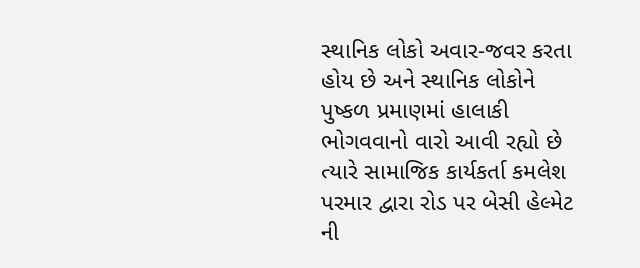સ્થાનિક લોકો અવાર-જવર કરતા હોય છે અને સ્થાનિક લોકોને પુષ્કળ પ્રમાણમાં હાલાકી ભોગવવાનો વારો આવી રહ્યો છે ત્યારે સામાજિક કાર્યકર્તા કમલેશ પરમાર દ્વારા રોડ પર બેસી હેલ્મેટ ની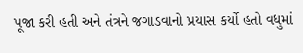પૂજા કરી હતી અને તંત્રને જગાડવાનો પ્રયાસ કર્યો હતો વધુમાં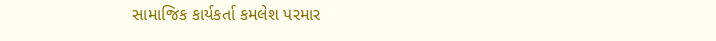સામાજિક કાર્યકર્તા કમલેશ પરમાર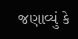જણાવ્યું કે